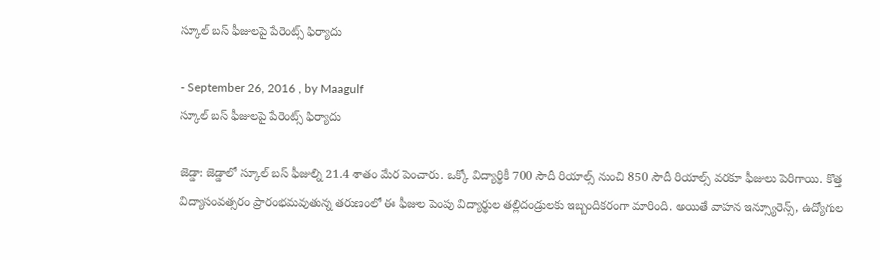స్కూల్‌ బస్‌ ఫీజులపై పేరెంట్స్‌ ఫిర్యాదు

- September 26, 2016 , by Maagulf
స్కూల్‌ బస్‌ ఫీజులపై పేరెంట్స్‌ ఫిర్యాదు

జెడ్డా: జెడ్డాలో స్కూల్‌ బస్‌ ఫీజుల్ని 21.4 శాతం మేర పెంచారు. ఒక్కో విద్యార్థికీ 700 సౌదీ రియాల్స్‌ నుంచి 850 సౌదీ రియాల్స్‌ వరకూ ఫీజులు పెరిగాయి. కొత్త విద్యాసంవత్సరం ప్రారంభమవుతున్న తరుణంలో ఈ ఫీజుల పెంపు విద్యార్థుల తల్లిదండ్రులకు ఇబ్బందికరంగా మారింది. అయితే వాహన ఇన్స్యూరెన్స్‌, ఉద్యోగుల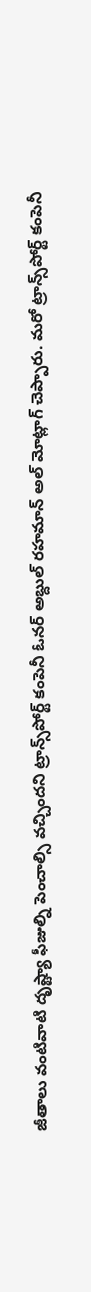జీతాలు వంటివాటి దృష్ట్యా ఫీజుల్ని పెంచాల్సి వచ్చిందని ట్రాన్స్‌పోర్ట్‌ కంపెనీ ఓనర్‌ అబ్దుల్‌ రహమాన్‌ అల్‌ మోట్లాగ్‌ చెప్పారు. మరో ట్రాన్స్‌పోర్ట్‌ కంపెనీ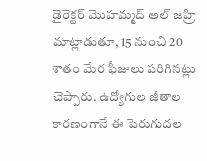డైరెక్టర్‌ మొహమ్మద్‌ అల్‌ జహ్రి మాట్లాడుతూ, 15 నుంచి 20 శాతం మేర ఫీజులు పరిగినట్లు చెప్పారు. ఉద్యోగుల జీతాల కారణంగానే ఈ పెరుగుదల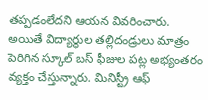తప్పడంలేదని ఆయన వివరించారు. అయితే విద్యార్థుల తల్లిదండ్రులు మాత్రం పెరిగిన స్కూల్‌ బస్‌ ఫీజుల పట్ల అభ్యంతరం వ్యక్తం చేస్తున్నారు. మినిస్ట్రీ ఆఫ్‌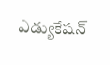ఎడ్యుకేషన్‌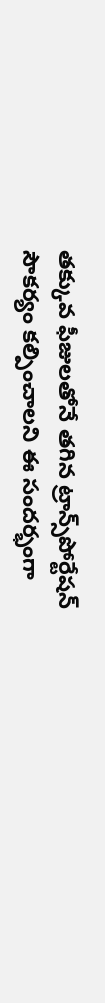తక్కువ ఫీజులతోనే తగిన ట్రాన్స్‌పోర్టేషన్‌ సౌకర్యం కల్పించాలని ఈ సందర్భంగా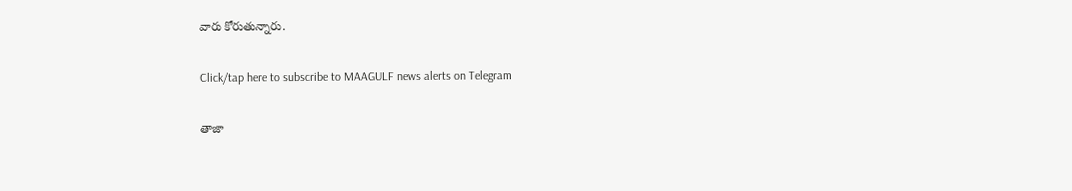వారు కోరుతున్నారు.

Click/tap here to subscribe to MAAGULF news alerts on Telegram

తాజా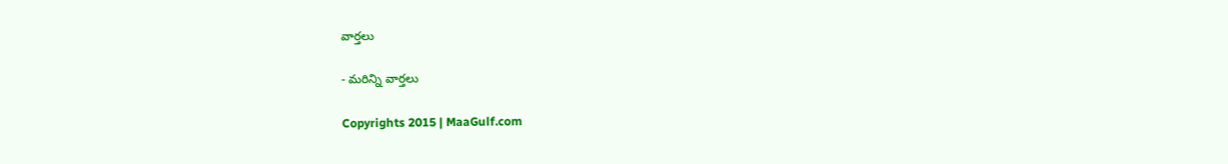వార్తలు

- మరిన్ని వార్తలు

Copyrights 2015 | MaaGulf.com